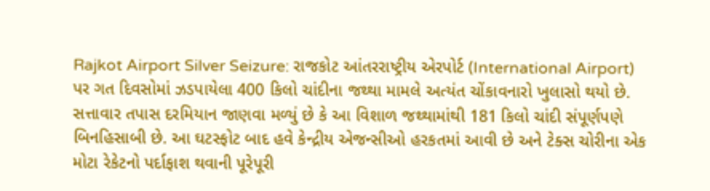Rajkot Airport Silver Seizure: રાજકોટ આંતરરાષ્ટ્રીય એરપોર્ટ (International Airport) પર ગત દિવસોમાં ઝડપાયેલા 400 કિલો ચાંદીના જથ્થા મામલે અત્યંત ચોંકાવનારો ખુલાસો થયો છે. સત્તાવાર તપાસ દરમિયાન જાણવા મળ્યું છે કે આ વિશાળ જથ્થામાંથી 181 કિલો ચાંદી સંપૂર્ણપણે બિનહિસાબી છે. આ ઘટસ્ફોટ બાદ હવે કેન્દ્રીય એજન્સીઓ હરકતમાં આવી છે અને ટેક્સ ચોરીના એક મોટા રેકેટનો પર્દાફાશ થવાની પૂરેપૂરી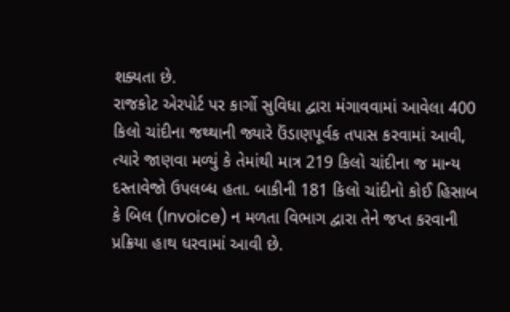શક્યતા છે.
રાજકોટ એરપોર્ટ પર કાર્ગો સુવિધા દ્વારા મંગાવવામાં આવેલા 400 કિલો ચાંદીના જથ્થાની જ્યારે ઉંડાણપૂર્વક તપાસ કરવામાં આવી, ત્યારે જાણવા મળ્યું કે તેમાંથી માત્ર 219 કિલો ચાંદીના જ માન્ય દસ્તાવેજો ઉપલબ્ધ હતા. બાકીની 181 કિલો ચાંદીનો કોઈ હિસાબ કે બિલ (Invoice) ન મળતા વિભાગ દ્વારા તેને જપ્ત કરવાની પ્રક્રિયા હાથ ધરવામાં આવી છે.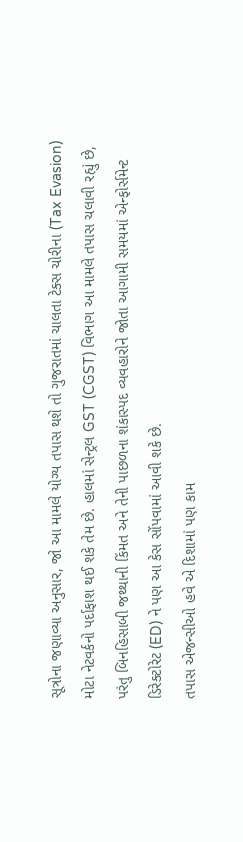સૂત્રોના જણાવ્યા અનુસાર, જો આ મામલે યોગ્ય તપાસ થશે તો ગુજરાતમાં ચાલતા ટેક્સ ચોરીના (Tax Evasion) મોટા નેટવર્કનો પર્દાફાશ થઈ શકે તેમ છે. હાલમાં સેન્ટ્રલ GST (CGST) વિભાગ આ મામલે તપાસ ચલાવી રહ્યું છે, પરંતુ બિનહિસાબી જથ્થાની કિંમત અને તેની પાછળના શંકાસ્પદ વ્યવહારોને જોતા આગામી સમયમાં એન્ફોર્સમેન્ટ ડિરેક્ટોરેટ (ED) ને પણ આ કેસ સોંપવામાં આવી શકે છે.
તપાસ એજન્સીઓ હવે એ દિશામાં પણ કામ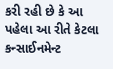કરી રહી છે કે આ પહેલા આ રીતે કેટલા કન્સાઈનમેન્ટ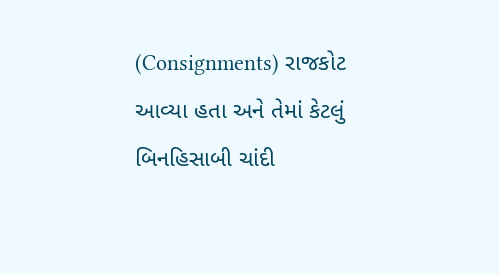(Consignments) રાજકોટ આવ્યા હતા અને તેમાં કેટલું બિનહિસાબી ચાંદી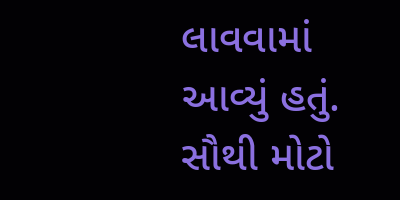લાવવામાં આવ્યું હતું. સૌથી મોટો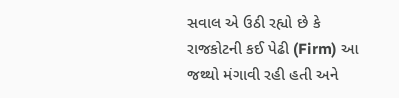સવાલ એ ઉઠી રહ્યો છે કે રાજકોટની કઈ પેઢી (Firm) આ જથ્થો મંગાવી રહી હતી અને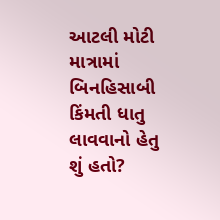આટલી મોટી માત્રામાં બિનહિસાબી કિંમતી ધાતુ લાવવાનો હેતુ શું હતો?